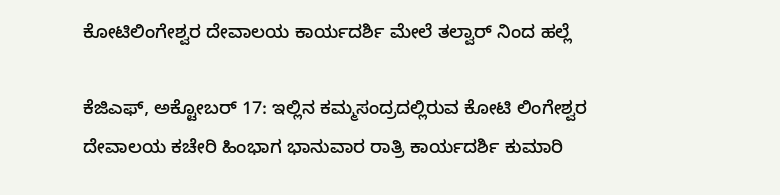ಕೋಟಿಲಿಂಗೇಶ್ವರ ದೇವಾಲಯ ಕಾರ್ಯದರ್ಶಿ ಮೇಲೆ ತಲ್ವಾರ್ ನಿಂದ ಹಲ್ಲೆ

ಕೆಜಿಎಫ್, ಅಕ್ಟೋಬರ್ 17: ಇಲ್ಲಿನ ಕಮ್ಮಸಂದ್ರದಲ್ಲಿರುವ ಕೋಟಿ ಲಿಂಗೇಶ್ವರ ದೇವಾಲಯ ಕಚೇರಿ ಹಿಂಭಾಗ ಭಾನುವಾರ ರಾತ್ರಿ ಕಾರ್ಯದರ್ಶಿ ಕುಮಾರಿ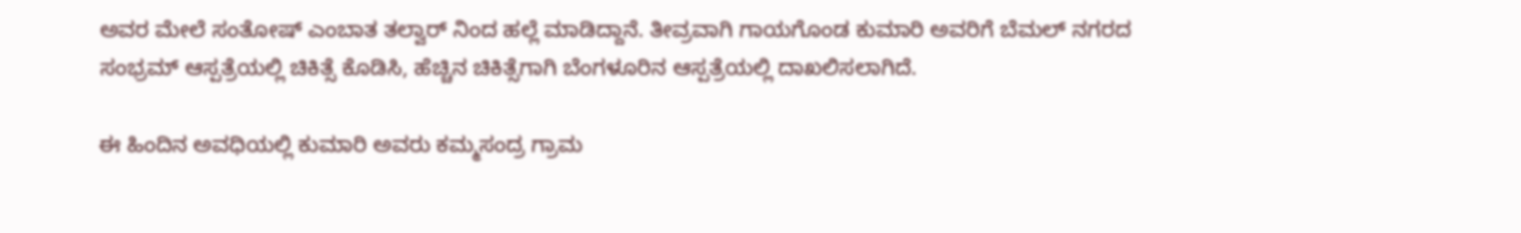ಅವರ ಮೇಲೆ ಸಂತೋಷ್ ಎಂಬಾತ ತಲ್ವಾರ್ ನಿಂದ ಹಲ್ಲೆ ಮಾಡಿದ್ದಾನೆ. ತೀವ್ರವಾಗಿ ಗಾಯಗೊಂಡ ಕುಮಾರಿ ಅವರಿಗೆ ಬೆಮಲ್ ನಗರದ ಸಂಭ್ರಮ್ ಆಸ್ಪತ್ರೆಯಲ್ಲಿ ಚಿಕಿತ್ಸೆ ಕೊಡಿಸಿ, ಹೆಚ್ಚಿನ ಚಿಕಿತ್ಸೆಗಾಗಿ ಬೆಂಗಳೂರಿನ ಆಸ್ಪತ್ರೆಯಲ್ಲಿ ದಾಖಲಿಸಲಾಗಿದೆ.

ಈ ಹಿಂದಿನ ಅವಧಿಯಲ್ಲಿ ಕುಮಾರಿ ಅವರು ಕಮ್ಮಸಂದ್ರ ಗ್ರಾಮ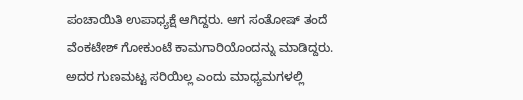ಪಂಚಾಯಿತಿ ಉಪಾಧ್ಯಕ್ಷೆ ಆಗಿದ್ದರು. ಆಗ ಸಂತೋಷ್ ತಂದೆ ವೆಂಕಟೇಶ್ ಗೋಕುಂಟೆ ಕಾಮಗಾರಿಯೊಂದನ್ನು ಮಾಡಿದ್ದರು. ಅದರ ಗುಣಮಟ್ಟ ಸರಿಯಿಲ್ಲ ಎಂದು ಮಾಧ್ಯಮಗಳಲ್ಲಿ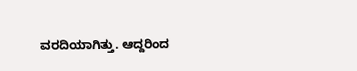ವರದಿಯಾಗಿತ್ತು. ಆದ್ದರಿಂದ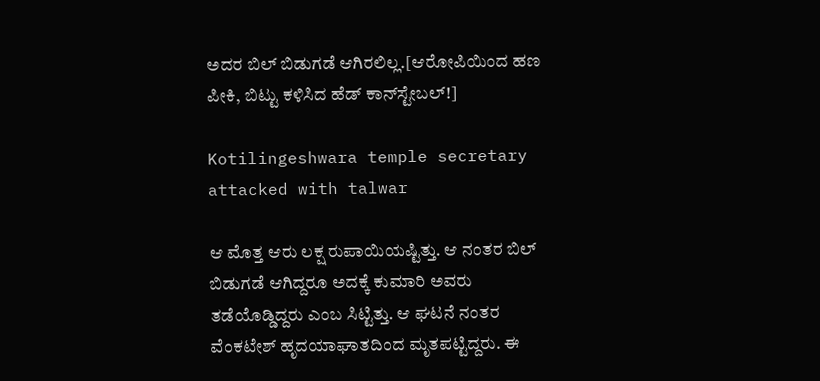ಅದರ ಬಿಲ್ ಬಿಡುಗಡೆ ಆಗಿರಲಿಲ್ಲ.[ಆರೋಪಿಯಿಂದ ಹಣ ಪೀಕಿ, ಬಿಟ್ಟು ಕಳಿಸಿದ ಹೆಡ್ ಕಾನ್‌ಸ್ಟೇಬಲ್!]

Kotilingeshwara temple secretary attacked with talwar

ಆ ಮೊತ್ತ ಆರು ಲಕ್ಷ ರುಪಾಯಿಯಷ್ಟಿತ್ತು. ಆ ನಂತರ ಬಿಲ್ ಬಿಡುಗಡೆ ಆಗಿದ್ದರೂ ಅದಕ್ಕೆ ಕುಮಾರಿ ಅವರು ತಡೆಯೊಡ್ಡಿದ್ದರು ಎಂಬ ಸಿಟ್ಟಿತ್ತು. ಆ ಘಟನೆ ನಂತರ ವೆಂಕಟೇಶ್ ಹೃದಯಾಘಾತದಿಂದ ಮೃತಪಟ್ಟಿದ್ದರು. ಈ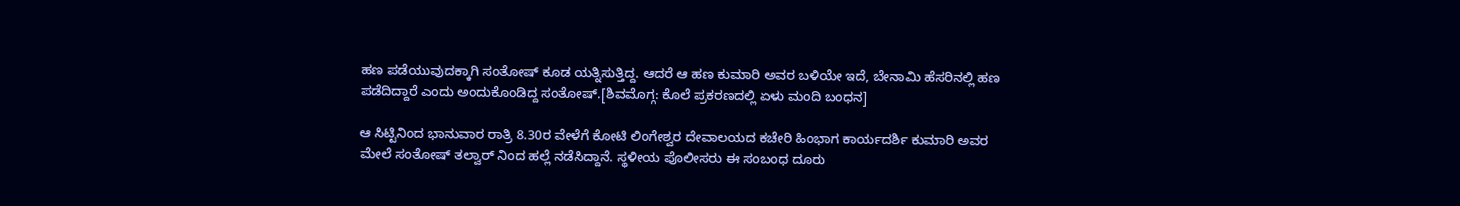ಹಣ ಪಡೆಯುವುದಕ್ಕಾಗಿ ಸಂತೋಷ್ ಕೂಡ ಯತ್ನಿಸುತ್ತಿದ್ದ. ಆದರೆ ಆ ಹಣ ಕುಮಾರಿ ಅವರ ಬಳಿಯೇ ಇದೆ, ಬೇನಾಮಿ ಹೆಸರಿನಲ್ಲಿ ಹಣ ಪಡೆದಿದ್ದಾರೆ ಎಂದು ಅಂದುಕೊಂಡಿದ್ದ ಸಂತೋಷ್.[ಶಿವಮೊಗ್ಗ: ಕೊಲೆ ಪ್ರಕರಣದಲ್ಲಿ ಏಳು ಮಂದಿ ಬಂಧನ]

ಆ ಸಿಟ್ಟಿನಿಂದ ಭಾನುವಾರ ರಾತ್ರಿ 8.30ರ ವೇಳೆಗೆ ಕೋಟಿ ಲಿಂಗೇಶ್ವರ ದೇವಾಲಯದ ಕಚೇರಿ ಹಿಂಭಾಗ ಕಾರ್ಯದರ್ಶಿ ಕುಮಾರಿ ಅವರ ಮೇಲೆ ಸಂತೋಷ್ ತಲ್ವಾರ್ ನಿಂದ ಹಲ್ಲೆ ನಡೆಸಿದ್ದಾನೆ. ಸ್ಥಳೀಯ ಪೊಲೀಸರು ಈ ಸಂಬಂಧ ದೂರು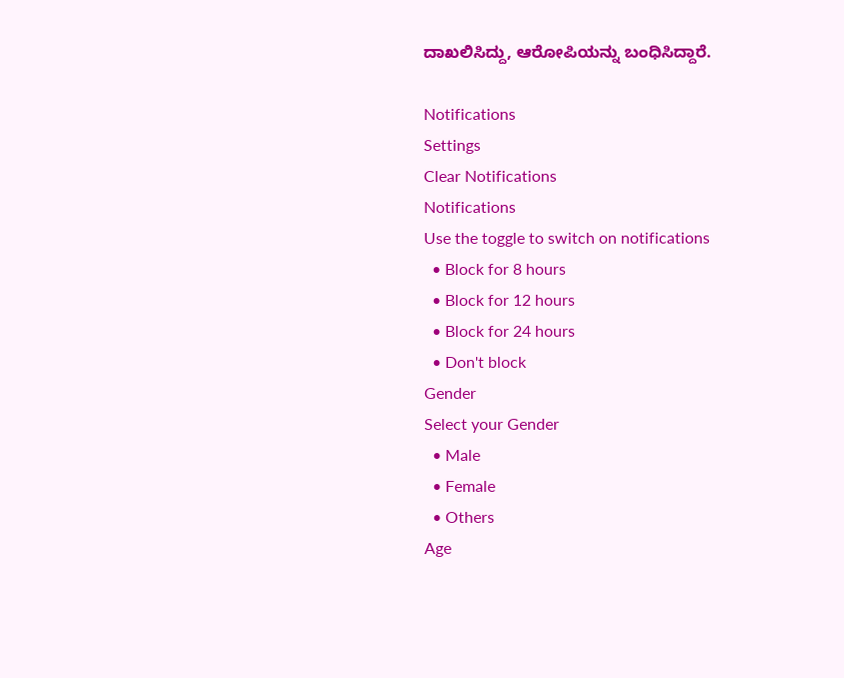ದಾಖಲಿಸಿದ್ದು, ಆರೋಪಿಯನ್ನು ಬಂಧಿಸಿದ್ದಾರೆ.

Notifications
Settings
Clear Notifications
Notifications
Use the toggle to switch on notifications
  • Block for 8 hours
  • Block for 12 hours
  • Block for 24 hours
  • Don't block
Gender
Select your Gender
  • Male
  • Female
  • Others
Age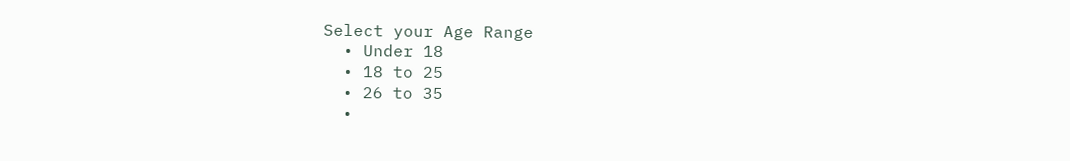Select your Age Range
  • Under 18
  • 18 to 25
  • 26 to 35
  •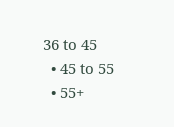36 to 45
  • 45 to 55
  • 55+